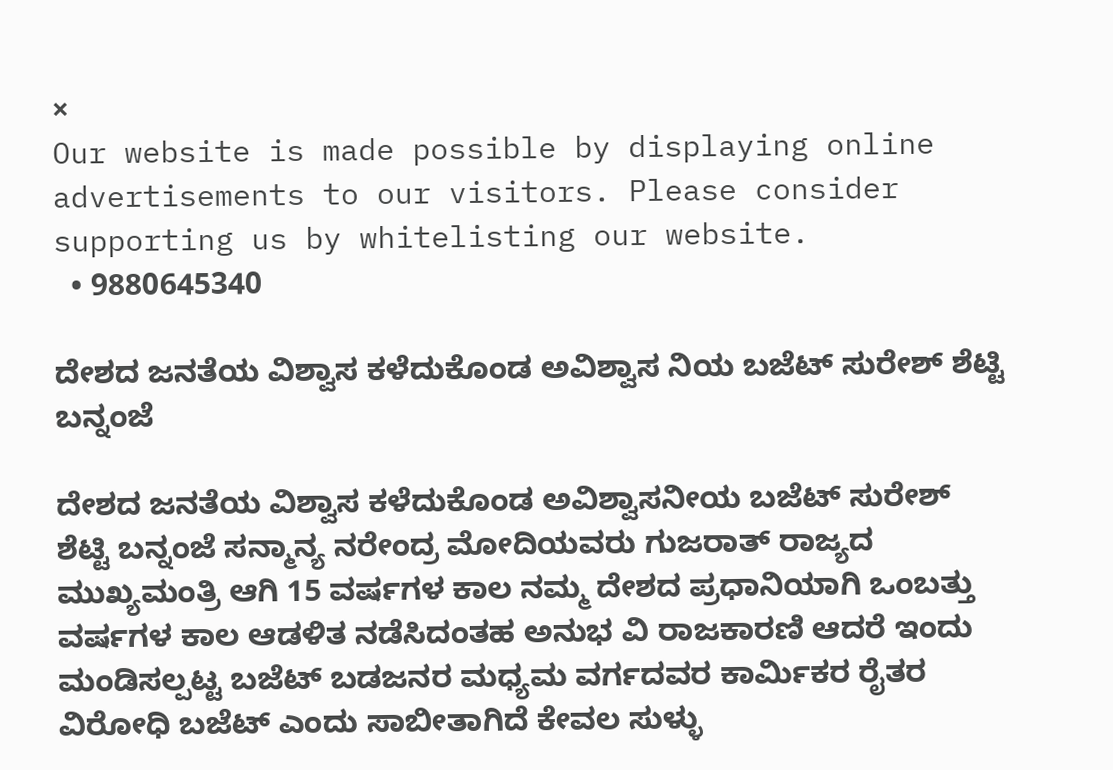×
Our website is made possible by displaying online advertisements to our visitors. Please consider supporting us by whitelisting our website.
  • 9880645340

ದೇಶದ ಜನತೆಯ ವಿಶ್ವಾಸ ಕಳೆದುಕೊಂಡ ಅವಿಶ್ವಾಸ ನಿಯ ಬಜೆಟ್ ಸುರೇಶ್ ಶೆಟ್ಟಿ ಬನ್ನಂಜೆ

ದೇಶದ ಜನತೆಯ ವಿಶ್ವಾಸ ಕಳೆದುಕೊಂಡ ಅವಿಶ್ವಾಸನೀಯ ಬಜೆಟ್ ಸುರೇಶ್ ಶೆಟ್ಟಿ ಬನ್ನಂಜೆ ಸನ್ಮಾನ್ಯ ನರೇಂದ್ರ ಮೋದಿಯವರು ಗುಜರಾತ್ ರಾಜ್ಯದ ಮುಖ್ಯಮಂತ್ರಿ ಆಗಿ 15 ವರ್ಷಗಳ ಕಾಲ ನಮ್ಮ ದೇಶದ ಪ್ರಧಾನಿಯಾಗಿ ಒಂಬತ್ತು ವರ್ಷಗಳ ಕಾಲ ಆಡಳಿತ ನಡೆಸಿದಂತಹ ಅನುಭ ವಿ ರಾಜಕಾರಣಿ ಆದರೆ ಇಂದು ಮಂಡಿಸಲ್ಪಟ್ಟ ಬಜೆಟ್ ಬಡಜನರ ಮಧ್ಯಮ ವರ್ಗದವರ ಕಾರ್ಮಿಕರ ರೈತರ ವಿರೋಧಿ ಬಜೆಟ್ ಎಂದು ಸಾಬೀತಾಗಿದೆ ಕೇವಲ ಸುಳ್ಳು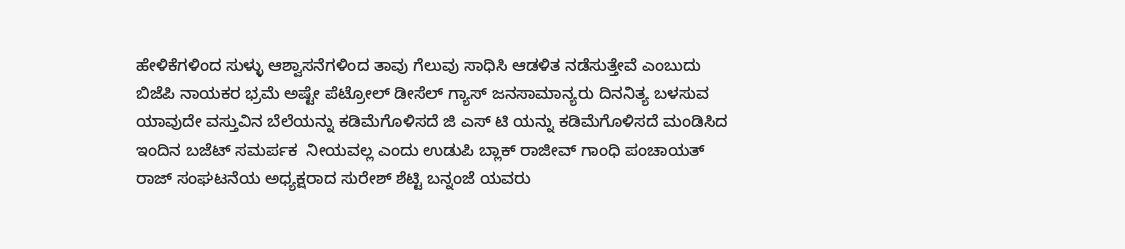ಹೇಳಿಕೆಗಳಿಂದ ಸುಳ್ಳು ಆಶ್ವಾಸನೆಗಳಿಂದ ತಾವು ಗೆಲುವು ಸಾಧಿಸಿ ಆಡಳಿತ ನಡೆಸುತ್ತೇವೆ ಎಂಬುದು ಬಿಜೆಪಿ ನಾಯಕರ ಭ್ರಮೆ ಅಷ್ಟೇ ಪೆಟ್ರೋಲ್ ಡೀಸೆಲ್ ಗ್ಯಾಸ್ ಜನಸಾಮಾನ್ಯರು ದಿನನಿತ್ಯ ಬಳಸುವ ಯಾವುದೇ ವಸ್ತುವಿನ ಬೆಲೆಯನ್ನು ಕಡಿಮೆಗೊಳಿಸದೆ ಜಿ ಎಸ್ ಟಿ ಯನ್ನು ಕಡಿಮೆಗೊಳಿಸದೆ ಮಂಡಿಸಿದ ಇಂದಿನ ಬಜೆಟ್ ಸಮರ್ಪಕ  ನೀಯವಲ್ಲ ಎಂದು ಉಡುಪಿ ಬ್ಲಾಕ್ ರಾಜೀವ್ ಗಾಂಧಿ ಪಂಚಾಯತ್ ರಾಜ್ ಸಂಘಟನೆಯ ಅಧ್ಯಕ್ಷರಾದ ಸುರೇಶ್ ಶೆಟ್ಟಿ ಬನ್ನಂಜೆ ಯವರು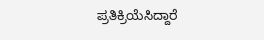ಪ್ರತಿಕ್ರಿಯೆಸಿದ್ದಾರೆ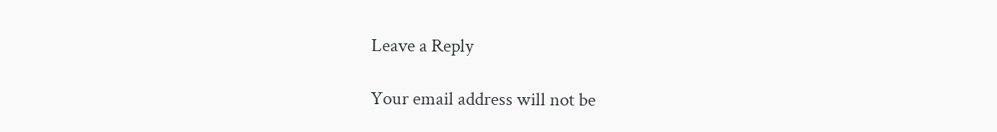Leave a Reply

Your email address will not be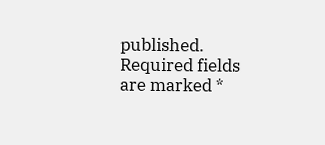published. Required fields are marked *